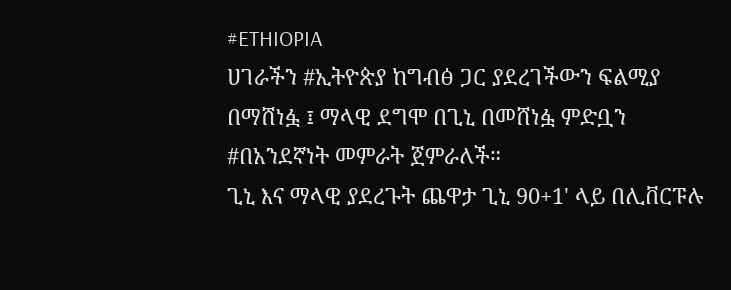#ETHIOPIA
ሀገራችን #ኢትዮጵያ ከግብፅ ጋር ያደረገችውን ፍልሚያ በማሸነፏ ፤ ማላዊ ደግሞ በጊኒ በመሸነፏ ምድቧን #በአንደኛነት መምራት ጀምራለች።
ጊኒ እና ማላዊ ያደረጉት ጨዋታ ጊኒ 90+1' ላይ በሊቨርፑሉ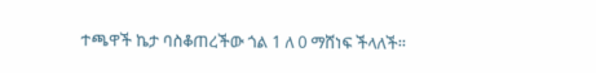ተጫዋች ኬታ ባስቆጠረችው ጎል 1 ለ 0 ማሸነፍ ችላለች።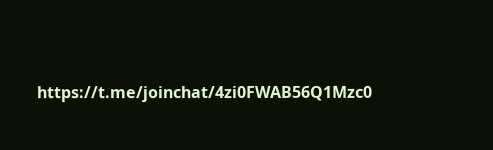https://t.me/joinchat/4zi0FWAB56Q1Mzc0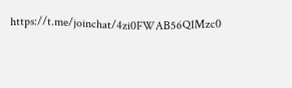https://t.me/joinchat/4zi0FWAB56Q1Mzc0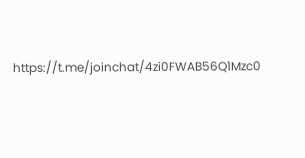https://t.me/joinchat/4zi0FWAB56Q1Mzc0